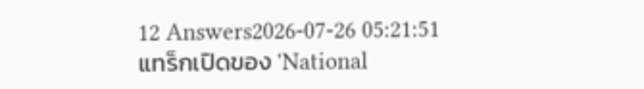12 Answers2026-07-26 05:21:51
แทร็กเปิดของ 'National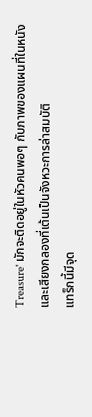Treasure' มักจะติดอยู่ในหัวคนพอๆ กับภาพของแผนที่ในหนังและเสียงกลองที่เต้นเป็นจังหวะการล่าสมบัติ
แทร็กนี้มีจุด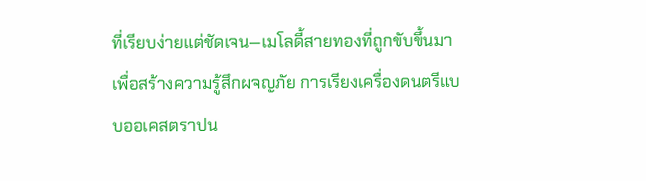ที่เรียบง่ายแต่ชัดเจน—เมโลดี้สายทองที่ถูกขับขึ้นมาเพื่อสร้างความรู้สึกผจญภัย การเรียงเครื่องดนตรีแบบออเคสตราปน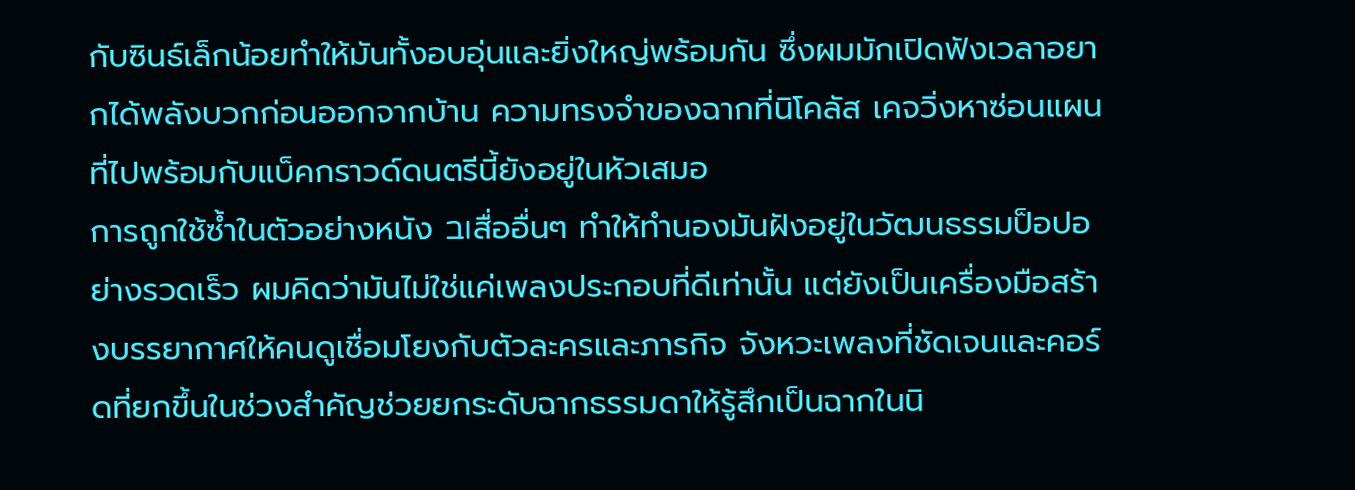กับซินธ์เล็กน้อยทำให้มันทั้งอบอุ่นและยิ่งใหญ่พร้อมกัน ซึ่งผมมักเปิดฟังเวลาอยากได้พลังบวกก่อนออกจากบ้าน ความทรงจำของฉากที่นิโคลัส เคจวิ่งหาซ่อนแผนที่ไปพร้อมกับแบ็คกราวด์ดนตรีนี้ยังอยู่ในหัวเสมอ
การถูกใช้ซ้ำในตัวอย่างหนัง ובสื่ออื่นๆ ทำให้ทำนองมันฝังอยู่ในวัฒนธรรมป็อปอย่างรวดเร็ว ผมคิดว่ามันไม่ใช่แค่เพลงประกอบที่ดีเท่านั้น แต่ยังเป็นเครื่องมือสร้างบรรยากาศให้คนดูเชื่อมโยงกับตัวละครและภารกิจ จังหวะเพลงที่ชัดเจนและคอร์ดที่ยกขึ้นในช่วงสำคัญช่วยยกระดับฉากธรรมดาให้รู้สึกเป็นฉากในนิ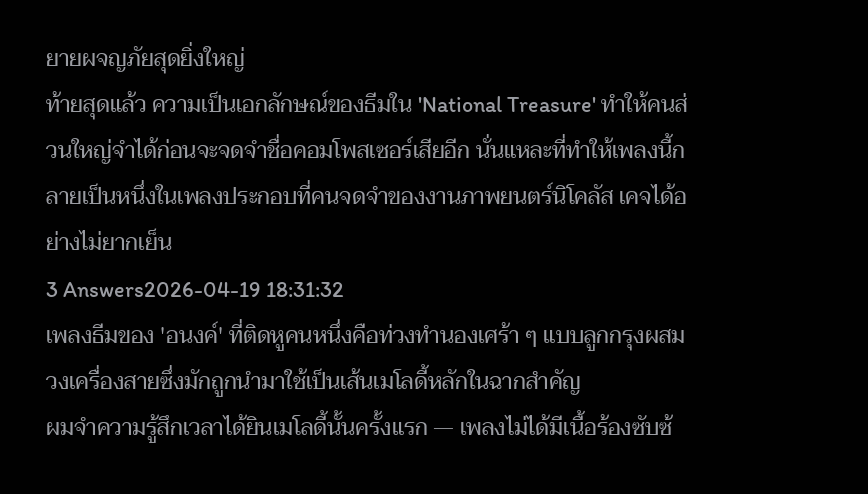ยายผจญภัยสุดยิ่งใหญ่
ท้ายสุดแล้ว ความเป็นเอกลักษณ์ของธีมใน 'National Treasure' ทำให้คนส่วนใหญ่จำได้ก่อนจะจดจำชื่อคอมโพสเซอร์เสียอีก นั่นแหละที่ทำให้เพลงนี้กลายเป็นหนึ่งในเพลงประกอบที่คนจดจำของงานภาพยนตร์นิโคลัส เคจได้อย่างไม่ยากเย็น
3 Answers2026-04-19 18:31:32
เพลงธีมของ 'อนงค์' ที่ติดหูคนหนึ่งคือท่วงทำนองเศร้า ๆ แบบลูกกรุงผสมวงเครื่องสายซึ่งมักถูกนำมาใช้เป็นเส้นเมโลดี้หลักในฉากสำคัญ
ผมจำความรู้สึกเวลาได้ยินเมโลดี้นั้นครั้งแรก — เพลงไม่ได้มีเนื้อร้องซับซ้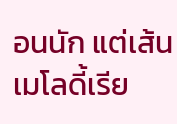อนนัก แต่เส้นเมโลดี้เรีย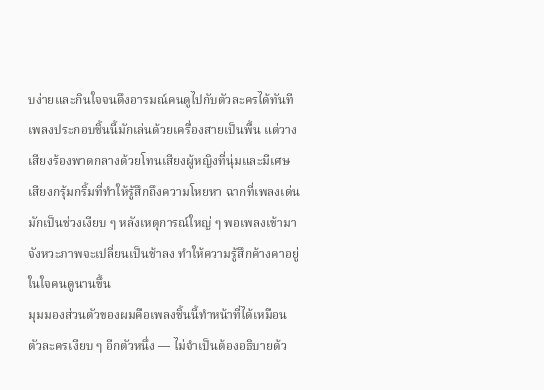บง่ายและกินใจจนดึงอารมณ์คนดูไปกับตัวละครได้ทันที เพลงประกอบชิ้นนี้มักเล่นด้วยเครื่องสายเป็นพื้น แต่วางเสียงร้องพาดกลางด้วยโทนเสียงผู้หญิงที่นุ่มและมีเศษเสียงกรุ้มกริ้มที่ทำให้รู้สึกถึงความโหยหา ฉากที่เพลงเด่นมักเป็นช่วงเงียบ ๆ หลังเหตุการณ์ใหญ่ ๆ พอเพลงเข้ามา จังหวะภาพจะเปลี่ยนเป็นช้าลง ทำให้ความรู้สึกค้างคาอยู่ในใจคนดูนานขึ้น
มุมมองส่วนตัวของผมคือเพลงชิ้นนี้ทำหน้าที่ได้เหมือนตัวละครเงียบ ๆ อีกตัวหนึ่ง — ไม่จำเป็นต้องอธิบายด้ว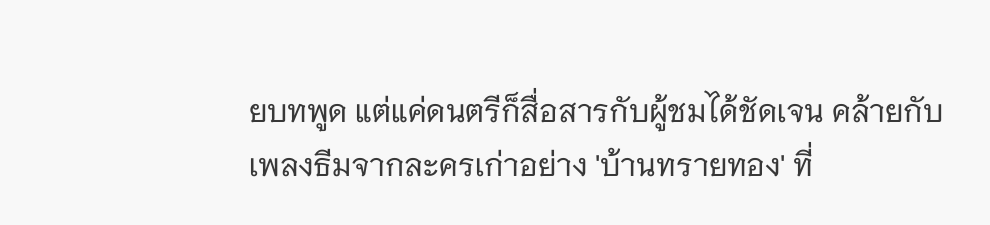ยบทพูด แต่แค่ดนตรีก็สื่อสารกับผู้ชมได้ชัดเจน คล้ายกับเพลงธีมจากละครเก่าอย่าง 'บ้านทรายทอง' ที่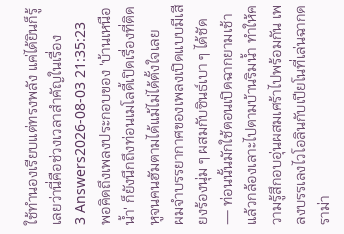ใช้ทำนองเรียบแต่ทรงพลัง แค่ได้ยินก็รู้เลยว่านี่คือช่วงเวลาสำคัญในเรื่อง
3 Answers2026-08-03 21:35:23
พอคิดถึงเพลงประกอบของ 'บ้านเหนือน้ำ' ก็ยังนึกถึงท่อนเมโลดี้เปิดเรื่องที่ติดหูจนคนฮัมตามได้แม้ไม่ได้ตั้งใจเลย
ผมจำบรรยากาศของเพลงเปิดแบบมีเสียงร้องนุ่ม ๆ ผสมกับซินธ์เบา ๆ ได้ชัด — ท่อนนั้นมักใช้ตอนเปิดฉากยามเช้าแล้วกล้องเลาะไปตามบ้านริมน้ำ ทำให้ความรู้สึกอบอุ่นผสมเศร้าไปพร้อมกัน เพลงบรรเลงไวโอลินกับเปียโนที่เล่นฉากดราม่า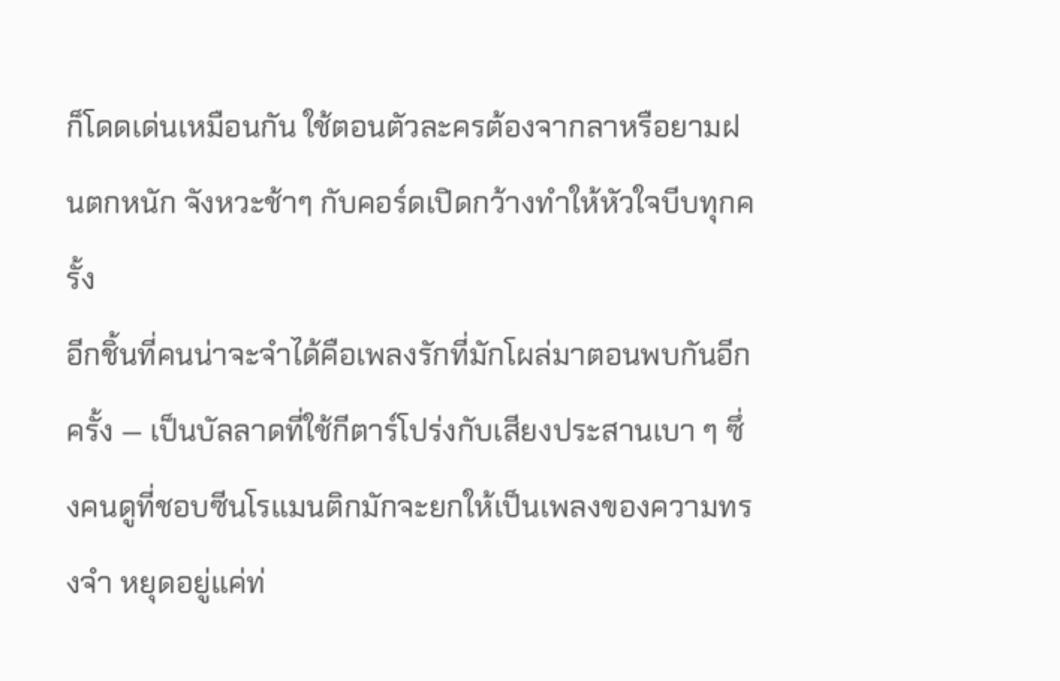ก็โดดเด่นเหมือนกัน ใช้ตอนตัวละครต้องจากลาหรือยามฝนตกหนัก จังหวะช้าๆ กับคอร์ดเปิดกว้างทำให้หัวใจบีบทุกครั้ง
อีกชิ้นที่คนน่าจะจำได้คือเพลงรักที่มักโผล่มาตอนพบกันอีกครั้ง — เป็นบัลลาดที่ใช้กีตาร์โปร่งกับเสียงประสานเบา ๆ ซึ่งคนดูที่ชอบซีนโรแมนติกมักจะยกให้เป็นเพลงของความทรงจำ หยุดอยู่แค่ท่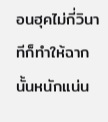อนฮุคไม่กี่วินาทีก็ทำให้ฉากนั้นหนักแน่น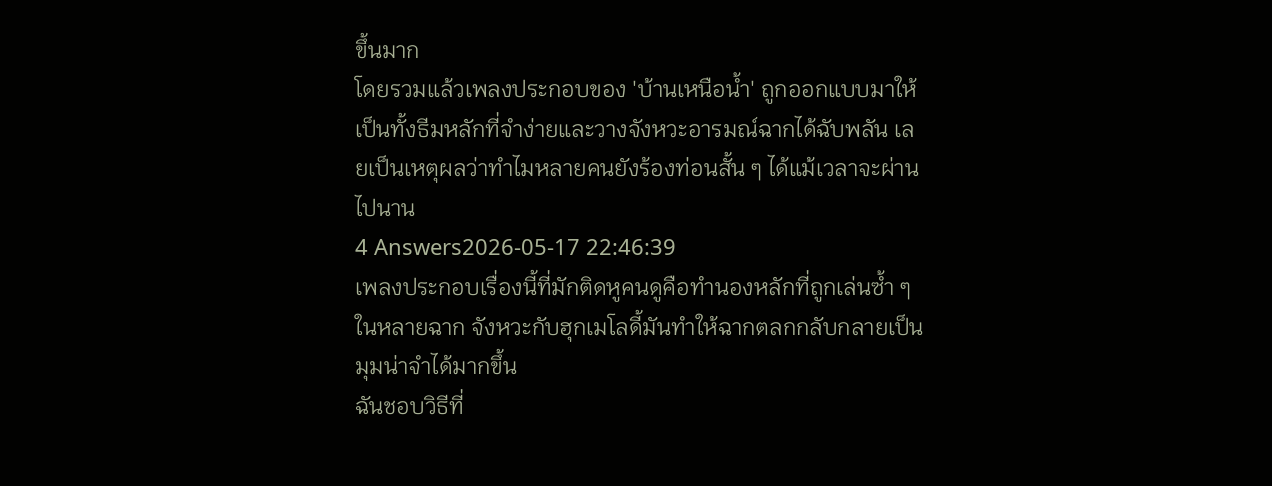ขึ้นมาก
โดยรวมแล้วเพลงประกอบของ 'บ้านเหนือน้ำ' ถูกออกแบบมาให้เป็นทั้งธีมหลักที่จำง่ายและวางจังหวะอารมณ์ฉากได้ฉับพลัน เลยเป็นเหตุผลว่าทำไมหลายคนยังร้องท่อนสั้น ๆ ได้แม้เวลาจะผ่านไปนาน
4 Answers2026-05-17 22:46:39
เพลงประกอบเรื่องนี้ที่มักติดหูคนดูคือทำนองหลักที่ถูกเล่นซ้ำ ๆ ในหลายฉาก จังหวะกับฮุกเมโลดี้มันทำให้ฉากตลกกลับกลายเป็นมุมน่าจำได้มากขึ้น
ฉันชอบวิธีที่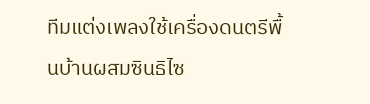ทีมแต่งเพลงใช้เครื่องดนตรีพื้นบ้านผสมซินธิไซ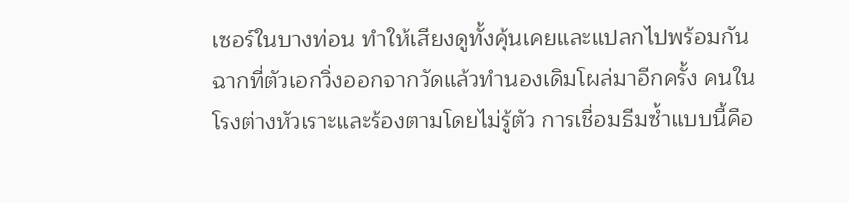เซอร์ในบางท่อน ทำให้เสียงดูทั้งคุ้นเคยและแปลกไปพร้อมกัน ฉากที่ตัวเอกวิ่งออกจากวัดแล้วทำนองเดิมโผล่มาอีกครั้ง คนในโรงต่างหัวเราะและร้องตามโดยไม่รู้ตัว การเชื่อมธีมซ้ำแบบนี้คือ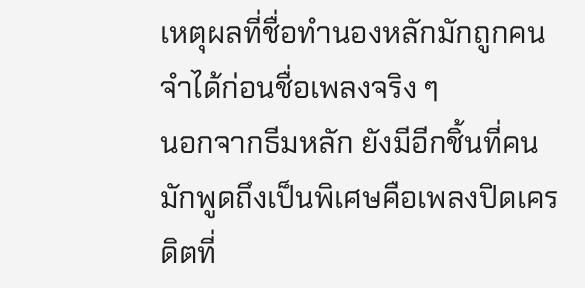เหตุผลที่ชื่อทำนองหลักมักถูกคนจำได้ก่อนชื่อเพลงจริง ๆ
นอกจากธีมหลัก ยังมีอีกชิ้นที่คนมักพูดถึงเป็นพิเศษคือเพลงปิดเครดิตที่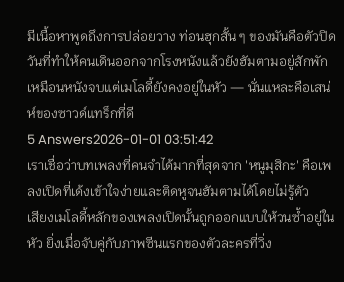มีเนื้อหาพูดถึงการปล่อยวาง ท่อนฮุกสั้น ๆ ของมันคือตัวปิดวันที่ทำให้คนเดินออกจากโรงหนังแล้วยังฮัมตามอยู่สักพัก เหมือนหนังจบแต่เมโลดี้ยังคงอยู่ในหัว — นั่นแหละคือเสน่ห์ของซาวด์แทร็กที่ดี
5 Answers2026-01-01 03:51:42
เราเชื่อว่าบทเพลงที่คนจำได้มากที่สุดจาก 'หนูมุสิกะ' คือเพลงเปิดที่เด้งเข้าใจง่ายและติดหูจนฮัมตามได้โดยไม่รู้ตัว
เสียงเมโลดี้หลักของเพลงเปิดนั้นถูกออกแบบให้วนซ้ำอยู่ในหัว ยิ่งเมื่อจับคู่กับภาพซีนแรกของตัวละครที่วิ่ง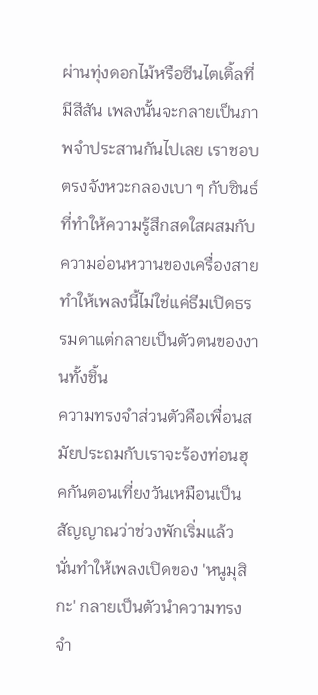ผ่านทุ่งดอกไม้หรือซีนไตเติ้ลที่มีสีสัน เพลงนั้นจะกลายเป็นภาพจำประสานกันไปเลย เราชอบตรงจังหวะกลองเบา ๆ กับซินธ์ที่ทำให้ความรู้สึกสดใสผสมกับความอ่อนหวานของเครื่องสาย ทำให้เพลงนี้ไม่ใช่แค่ธีมเปิดธรรมดาแต่กลายเป็นตัวตนของงานทั้งชิ้น
ความทรงจำส่วนตัวคือเพื่อนสมัยประถมกับเราจะร้องท่อนฮุคกันตอนเที่ยงวันเหมือนเป็นสัญญาณว่าช่วงพักเริ่มแล้ว นั่นทำให้เพลงเปิดของ 'หนูมุสิกะ' กลายเป็นตัวนำความทรงจำ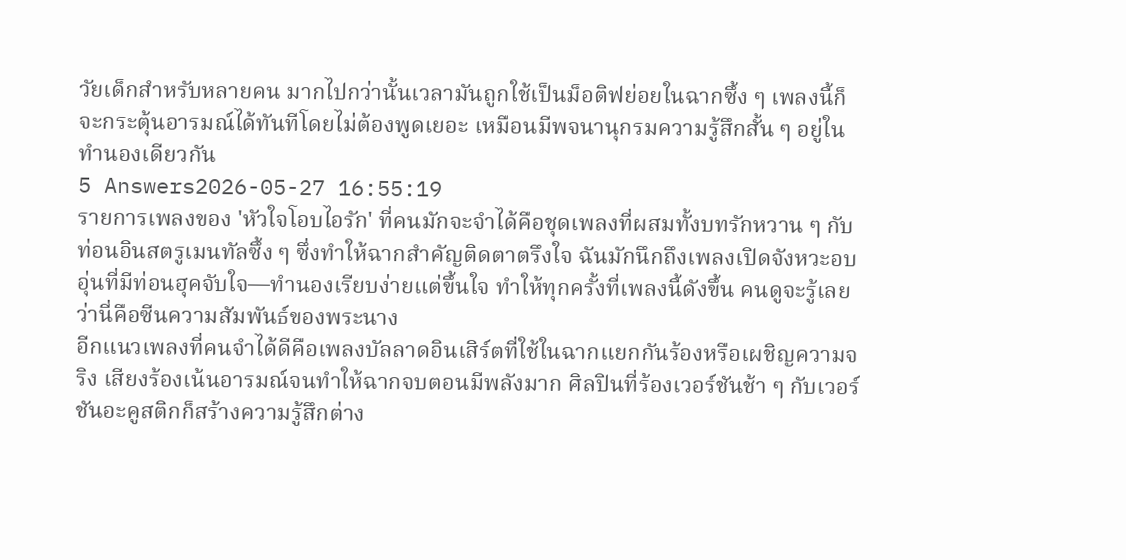วัยเด็กสำหรับหลายคน มากไปกว่านั้นเวลามันถูกใช้เป็นม็อติฟย่อยในฉากซึ้ง ๆ เพลงนี้ก็จะกระตุ้นอารมณ์ได้ทันทีโดยไม่ต้องพูดเยอะ เหมือนมีพจนานุกรมความรู้สึกสั้น ๆ อยู่ในทำนองเดียวกัน
5 Answers2026-05-27 16:55:19
รายการเพลงของ 'หัวใจโอบไอรัก' ที่คนมักจะจำได้คือชุดเพลงที่ผสมทั้งบทรักหวาน ๆ กับท่อนอินสตรูเมนทัลซึ้ง ๆ ซึ่งทำให้ฉากสำคัญติดตาตรึงใจ ฉันมักนึกถึงเพลงเปิดจังหวะอบอุ่นที่มีท่อนฮุคจับใจ—ทำนองเรียบง่ายแต่ขึ้นใจ ทำให้ทุกครั้งที่เพลงนี้ดังขึ้น คนดูจะรู้เลยว่านี่คือซีนความสัมพันธ์ของพระนาง
อีกแนวเพลงที่คนจำได้ดีคือเพลงบัลลาดอินเสิร์ตที่ใช้ในฉากแยกกันร้องหรือเผชิญความจริง เสียงร้องเน้นอารมณ์จนทำให้ฉากจบตอนมีพลังมาก ศิลปินที่ร้องเวอร์ชันช้า ๆ กับเวอร์ชันอะคูสติกก็สร้างความรู้สึกต่าง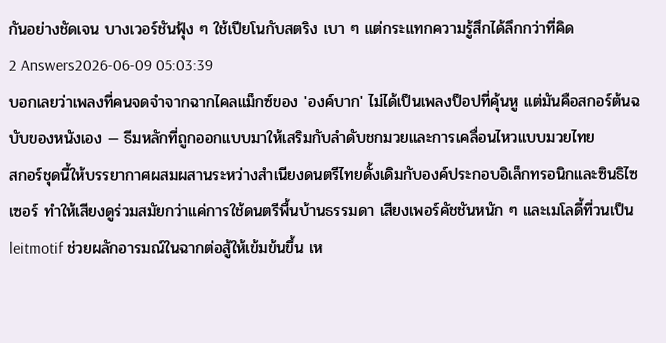กันอย่างชัดเจน บางเวอร์ชันฟุ้ง ๆ ใช้เปียโนกับสตริง เบา ๆ แต่กระแทกความรู้สึกได้ลึกกว่าที่คิด
2 Answers2026-06-09 05:03:39
บอกเลยว่าเพลงที่คนจดจำจากฉากไคลแม็กซ์ของ 'องค์บาก' ไม่ได้เป็นเพลงป็อปที่คุ้นหู แต่มันคือสกอร์ต้นฉบับของหนังเอง — ธีมหลักที่ถูกออกแบบมาให้เสริมกับลำดับชกมวยและการเคลื่อนไหวแบบมวยไทย
สกอร์ชุดนี้ให้บรรยากาศผสมผสานระหว่างสำเนียงดนตรีไทยดั้งเดิมกับองค์ประกอบอิเล็กทรอนิกและซินธิไซเซอร์ ทำให้เสียงดูร่วมสมัยกว่าแค่การใช้ดนตรีพื้นบ้านธรรมดา เสียงเพอร์คัชชันหนัก ๆ และเมโลดี้ที่วนเป็น leitmotif ช่วยผลักอารมณ์ในฉากต่อสู้ให้เข้มข้นขึ้น เห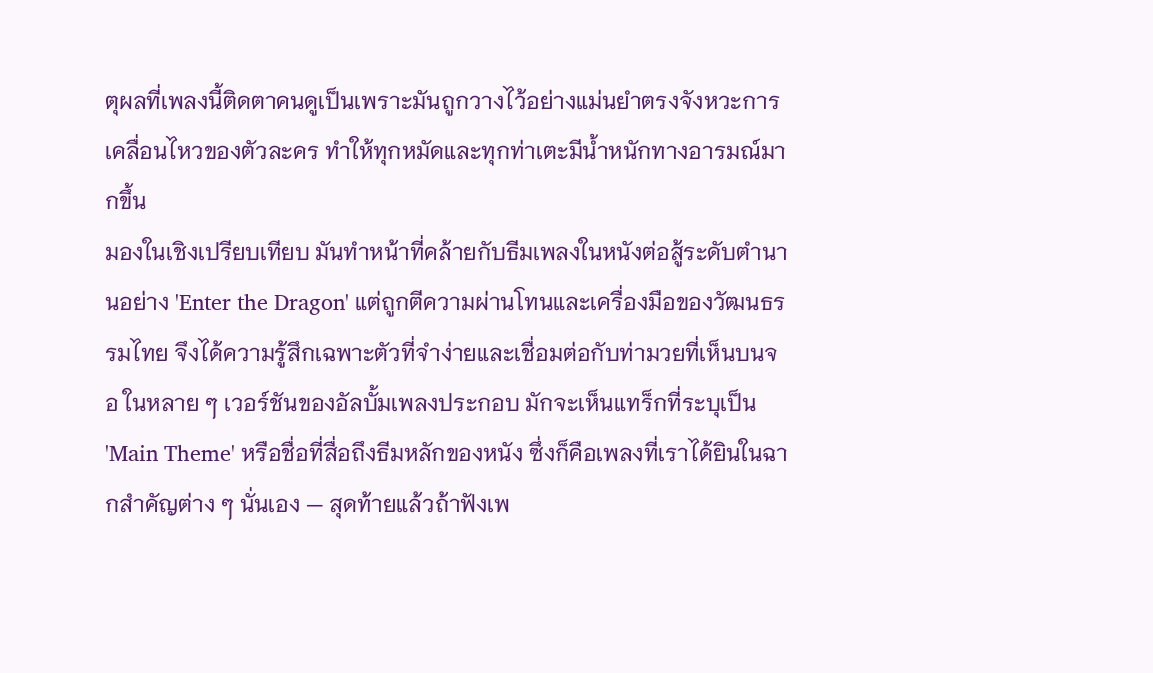ตุผลที่เพลงนี้ติดตาคนดูเป็นเพราะมันถูกวางไว้อย่างแม่นยำตรงจังหวะการเคลื่อนไหวของตัวละคร ทำให้ทุกหมัดและทุกท่าเตะมีน้ำหนักทางอารมณ์มากขึ้น
มองในเชิงเปรียบเทียบ มันทำหน้าที่คล้ายกับธีมเพลงในหนังต่อสู้ระดับตำนานอย่าง 'Enter the Dragon' แต่ถูกตีความผ่านโทนและเครื่องมือของวัฒนธรรมไทย จึงได้ความรู้สึกเฉพาะตัวที่จำง่ายและเชื่อมต่อกับท่ามวยที่เห็นบนจอ ในหลาย ๆ เวอร์ชันของอัลบั้มเพลงประกอบ มักจะเห็นแทร็กที่ระบุเป็น 'Main Theme' หรือชื่อที่สื่อถึงธีมหลักของหนัง ซึ่งก็คือเพลงที่เราได้ยินในฉากสำคัญต่าง ๆ นั่นเอง — สุดท้ายแล้วถ้าฟังเพ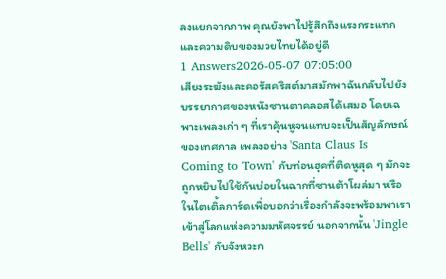ลงแยกจากภาพ คุณยังพาไปรู้สึกถึงแรงกระแทกและความดิบของมวยไทยได้อยู่ดี
1 Answers2026-05-07 07:05:00
เสียงระฆังและคอรัสคริสต์มาสมักพาฉันกลับไปยังบรรยากาศของหนังซานตาคลอสได้เสมอ โดยเฉพาะเพลงเก่า ๆ ที่เราคุ้นหูจนแทบจะเป็นสัญลักษณ์ของเทศกาล เพลงอย่าง 'Santa Claus Is Coming to Town' กับท่อนฮุคที่ติดหูสุด ๆ มักจะถูกหยิบไปใช้กันบ่อยในฉากที่ซานต้าโผล่มา หรือในไตเติ้ลการ์ดเพื่อบอกว่าเรื่องกำลังจะพร้อมพาเราเข้าสู่โลกแห่งความมหัศจรรย์ นอกจากนั้น 'Jingle Bells' กับจังหวะก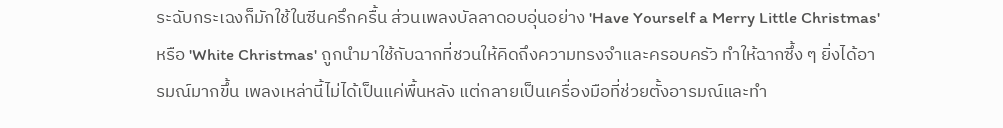ระฉับกระเฉงก็มักใช้ในซีนครึกครื้น ส่วนเพลงบัลลาดอบอุ่นอย่าง 'Have Yourself a Merry Little Christmas' หรือ 'White Christmas' ถูกนำมาใช้กับฉากที่ชวนให้คิดถึงความทรงจำและครอบครัว ทำให้ฉากซึ้ง ๆ ยิ่งได้อารมณ์มากขึ้น เพลงเหล่านี้ไม่ได้เป็นแค่พื้นหลัง แต่กลายเป็นเครื่องมือที่ช่วยตั้งอารมณ์และทำ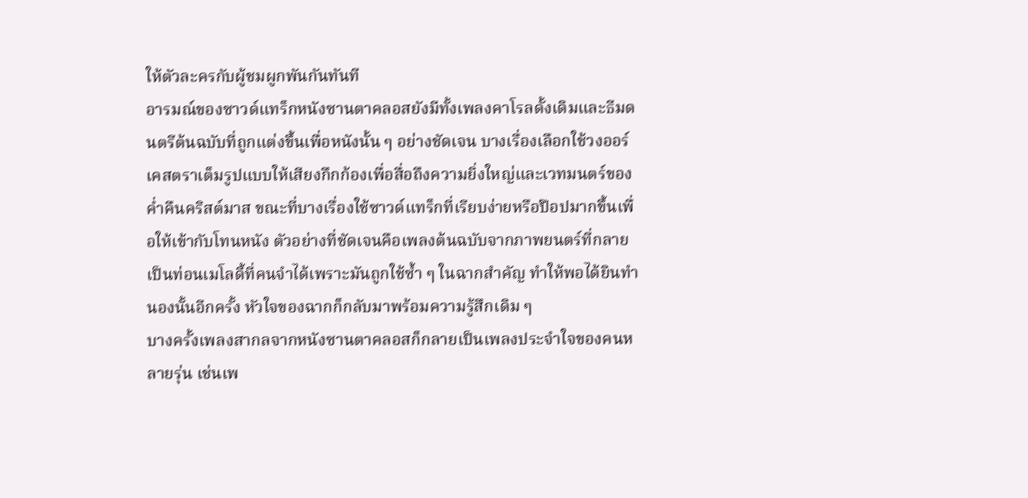ให้ตัวละครกับผู้ชมผูกพันกันทันที
อารมณ์ของซาวด์แทร็กหนังซานตาคลอสยังมีทั้งเพลงคาโรลดั้งเดิมและธีมดนตรีต้นฉบับที่ถูกแต่งขึ้นเพื่อหนังนั้น ๆ อย่างชัดเจน บางเรื่องเลือกใช้วงออร์เคสตราเต็มรูปแบบให้เสียงกึกก้องเพื่อสื่อถึงความยิ่งใหญ่และเวทมนตร์ของค่ำคืนคริสต์มาส ขณะที่บางเรื่องใช้ซาวด์แทร็กที่เรียบง่ายหรือป๊อปมากขึ้นเพื่อให้เข้ากับโทนหนัง ตัวอย่างที่ชัดเจนคือเพลงต้นฉบับจากภาพยนตร์ที่กลายเป็นท่อนเมโลดี้ที่คนจำได้เพราะมันถูกใช้ซ้ำ ๆ ในฉากสำคัญ ทำให้พอได้ยินทำนองนั้นอีกครั้ง หัวใจของฉากก็กลับมาพร้อมความรู้สึกเดิม ๆ
บางครั้งเพลงสากลจากหนังซานตาคลอสก็กลายเป็นเพลงประจำใจของคนหลายรุ่น เช่นเพ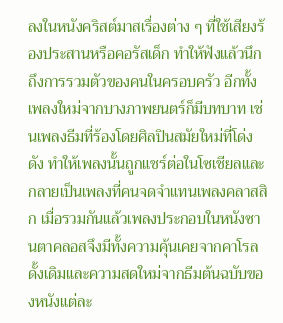ลงในหนังคริสต์มาสเรื่องต่าง ๆ ที่ใช้เสียงร้องประสานหรือคอรัสเด็ก ทำให้ฟังแล้วนึกถึงการรวมตัวของคนในครอบครัว อีกทั้งเพลงใหม่จากบางภาพยนตร์ก็มีบทบาท เช่นเพลงธีมที่ร้องโดยศิลปินสมัยใหม่ที่โด่งดัง ทำให้เพลงนั้นถูกแชร์ต่อในโซเชียลและกลายเป็นเพลงที่คนจดจำแทนเพลงคลาสสิก เมื่อรวมกันแล้วเพลงประกอบในหนังซานตาคลอสจึงมีทั้งความคุ้นเคยจากคาโรลดั้งเดิมและความสดใหม่จากธีมต้นฉบับของหนังแต่ละ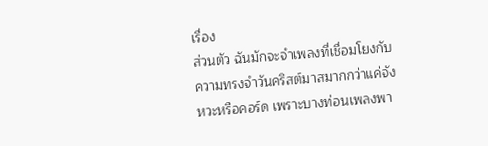เรื่อง
ส่วนตัว ฉันมักจะจำเพลงที่เชื่อมโยงกับความทรงจำวันคริสต์มาสมากกว่าแค่จังหวะหรือคอร์ด เพราะบางท่อนเพลงพา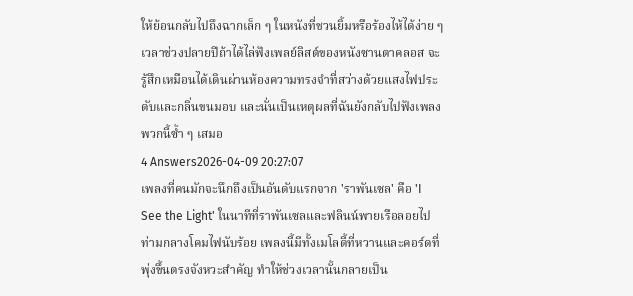ให้ย้อนกลับไปถึงฉากเล็ก ๆ ในหนังที่ชวนยิ้มหรือร้องไห้ได้ง่าย ๆ เวลาช่วงปลายปีถ้าได้ไล่ฟังเพลย์ลิสต์ของหนังซานตาคลอส จะรู้สึกเหมือนได้เดินผ่านห้องความทรงจำที่สว่างด้วยแสงไฟประดับและกลิ่นขนมอบ และนั่นเป็นเหตุผลที่ฉันยังกลับไปฟังเพลงพวกนี้ซ้ำ ๆ เสมอ
4 Answers2026-04-09 20:27:07
เพลงที่คนมักจะนึกถึงเป็นอันดับแรกจาก 'ราพันเซล' คือ 'I See the Light' ในนาทีที่ราพันเซลและฟลินน์พายเรือลอยไปท่ามกลางโคมไฟนับร้อย เพลงนี้มีทั้งเมโลดี้ที่หวานและคอร์ดที่พุ่งขึ้นตรงจังหวะสำคัญ ทำให้ช่วงเวลานั้นกลายเป็น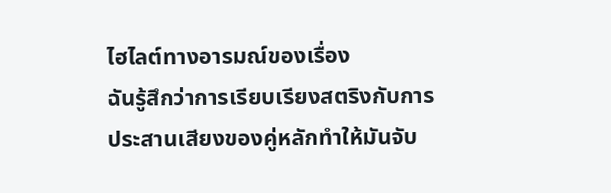ไฮไลต์ทางอารมณ์ของเรื่อง
ฉันรู้สึกว่าการเรียบเรียงสตริงกับการประสานเสียงของคู่หลักทำให้มันจับ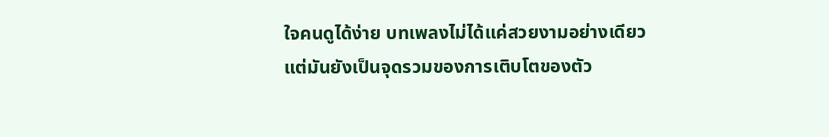ใจคนดูได้ง่าย บทเพลงไม่ได้แค่สวยงามอย่างเดียว แต่มันยังเป็นจุดรวมของการเติบโตของตัว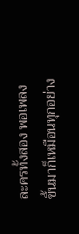ละครทั้งสอง พอเพลงขึ้นมาก็เหมือนทุกอย่าง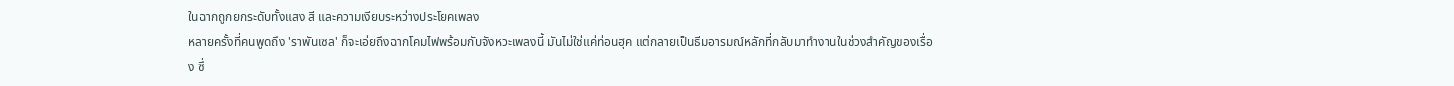ในฉากถูกยกระดับทั้งแสง สี และความเงียบระหว่างประโยคเพลง
หลายครั้งที่คนพูดถึง 'ราพันเซล' ก็จะเอ่ยถึงฉากโคมไฟพร้อมกับจังหวะเพลงนี้ มันไม่ใช่แค่ท่อนฮุค แต่กลายเป็นธีมอารมณ์หลักที่กลับมาทำงานในช่วงสำคัญของเรื่อง ซึ่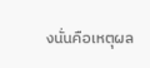งนั่นคือเหตุผล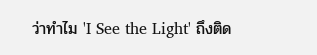ว่าทำไม 'I See the Light' ถึงติด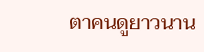ตาคนดูยาวนาน